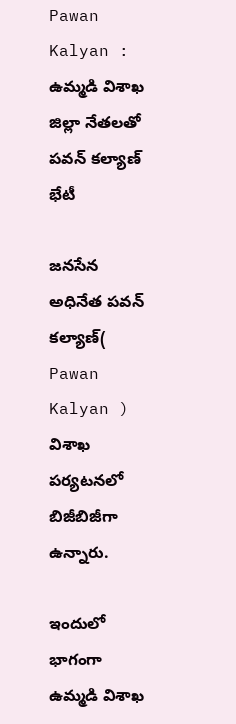Pawan Kalyan : ఉమ్మడి విశాఖ జిల్లా నేతలతో పవన్ కల్యాణ్ భేటీ

జనసేన అధినేత పవన్ కల్యాణ్( Pawan Kalyan ) విశాఖ పర్యటనలో బిజీబిజీగా ఉన్నారు.

ఇందులో భాగంగా ఉమ్మడి విశాఖ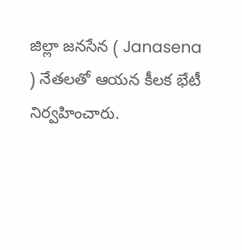జిల్లా జనసేన ( Janasena ) నేతలతో ఆయన కీలక భేటీ నిర్వహించారు.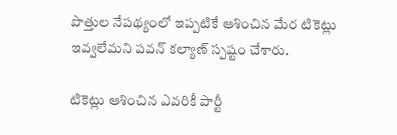పొత్తుల నేపథ్యంలో ఇప్పటికే ఆశించిన మేర టికెట్లు ఇవ్వలేమని పవన్ కల్యాణ్ స్పష్టం చేశారు.

టికెట్లు ఆశించిన ఎవరికీ పార్టీ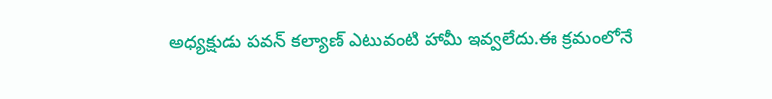అధ్యక్షుడు పవన్ కల్యాణ్ ఎటువంటి హామీ ఇవ్వలేదు.ఈ క్రమంలోనే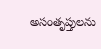అసంతృప్తులను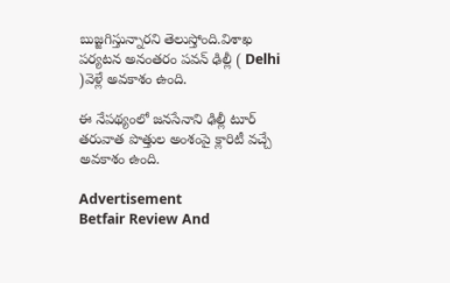బుజ్జగిస్తున్నారని తెలుస్తోంది.విశాఖ పర్యటన అనంతరం పవన్ ఢిల్లీ ( Delhi )వెళ్లే అవకాశం ఉంది.

ఈ నేపథ్యంలో జనసేనాని ఢిల్లీ టూర్ తరువాత పొత్తుల అంశంపై క్లారిటీ వచ్చే అవకాశం ఉంది.

Advertisement
Betfair Review And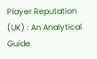Player Reputation (UK) : An Analytical Guide